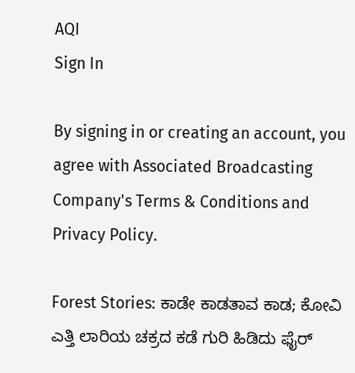AQI
Sign In

By signing in or creating an account, you agree with Associated Broadcasting Company's Terms & Conditions and Privacy Policy.

Forest Stories: ಕಾಡೇ ಕಾಡತಾವ ಕಾಡ; ಕೋವಿ ಎತ್ತಿ ಲಾರಿಯ ಚಕ್ರದ ಕಡೆ ಗುರಿ ಹಿಡಿದು ಫೈರ್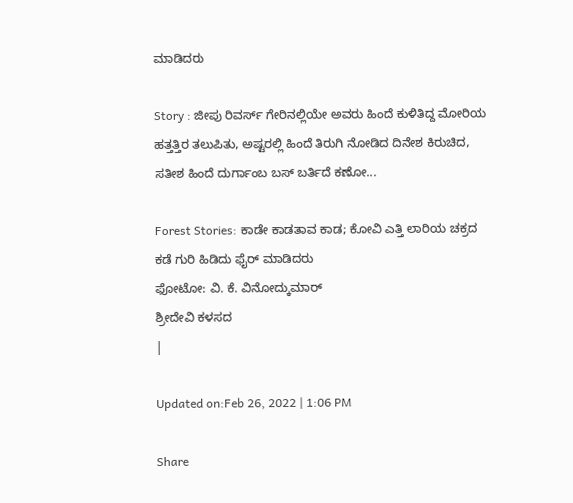ಮಾಡಿದರು

Story : ಜೀಪು ರಿವರ್ಸ್ ಗೇರಿನಲ್ಲಿಯೇ ಅವರು ಹಿಂದೆ ಕುಳಿತಿದ್ದ ಮೋರಿಯ ಹತ್ತತ್ತಿರ ತಲುಪಿತು, ಅಷ್ಟರಲ್ಲಿ ಹಿಂದೆ ತಿರುಗಿ ನೋಡಿದ ದಿನೇಶ ಕಿರುಚಿದ, ಸತೀಶ ಹಿಂದೆ ದುರ್ಗಾಂಬ ಬಸ್ ಬರ್ತಿದೆ ಕಣೋ...

Forest Stories: ಕಾಡೇ ಕಾಡತಾವ ಕಾಡ; ಕೋವಿ ಎತ್ತಿ ಲಾರಿಯ ಚಕ್ರದ ಕಡೆ ಗುರಿ ಹಿಡಿದು ಫೈರ್ ಮಾಡಿದರು
ಫೋಟೋ: ವಿ. ಕೆ. ವಿನೋದ್ಕುಮಾರ್
ಶ್ರೀದೇವಿ ಕಳಸದ
|

Updated on:Feb 26, 2022 | 1:06 PM

Share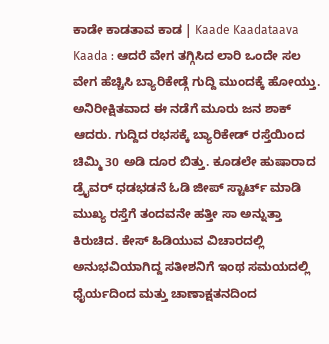ಕಾಡೇ ಕಾಡತಾವ ಕಾಡ | Kaade Kaadataava Kaada : ಆದರೆ ವೇಗ ತಗ್ಗಿಸಿದ ಲಾರಿ ಒಂದೇ ಸಲ ವೇಗ ಹೆಚ್ಚಿಸಿ ಬ್ಯಾರಿಕೇಡ್ಗೆ ಗುದ್ದಿ ಮುಂದಕ್ಕೆ ಹೋಯ್ತು. ಅನಿರೀಕ್ಷಿತವಾದ ಈ ನಡೆಗೆ ಮೂರು ಜನ ಶಾಕ್ ಆದರು. ಗುದ್ದಿದ ರಭಸಕ್ಕೆ ಬ್ಯಾರಿಕೇಡ್ ರಸ್ತೆಯಿಂದ ಚಿಮ್ಮಿ 30 ಅಡಿ ದೂರ ಬಿತ್ತು. ಕೂಡಲೇ ಹುಷಾರಾದ ಡ್ರೈವರ್ ಧಡಭಡನೆ ಓಡಿ ಜೀಪ್ ಸ್ಟಾರ್ಟ್ ಮಾಡಿ ಮುಖ್ಯ ರಸ್ತೆಗೆ ತಂದವನೇ ಹತ್ತೀ ಸಾ ಅನ್ನುತ್ತಾ ಕಿರುಚಿದ. ಕೇಸ್ ಹಿಡಿಯುವ ವಿಚಾರದಲ್ಲಿ ಅನುಭವಿಯಾಗಿದ್ದ ಸತೀಶನಿಗೆ ಇಂಥ ಸಮಯದಲ್ಲಿ ಧೈರ್ಯದಿಂದ ಮತ್ತು ಚಾಣಾಕ್ಷತನದಿಂದ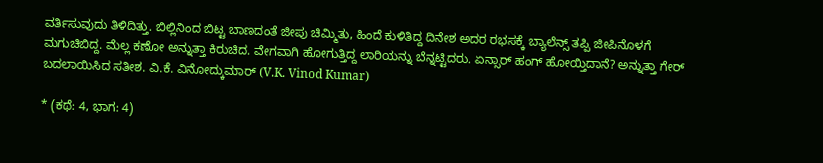ವರ್ತಿಸುವುದು ತಿಳಿದಿತ್ತು. ಬಿಲ್ಲಿನಿಂದ ಬಿಟ್ಟ ಬಾಣದಂತೆ ಜೀಪು ಚಿಮ್ಮಿತು, ಹಿಂದೆ ಕುಳಿತಿದ್ದ ದಿನೇಶ ಅದರ ರಭಸಕ್ಕೆ ಬ್ಯಾಲೆನ್ಸ್ ತಪ್ಪಿ ಜೀಪಿನೊಳಗೆ ಮಗುಚಿಬಿದ್ದ. ಮೆಲ್ಲ ಕಣೋ ಅನ್ನುತ್ತಾ ಕಿರುಚಿದ. ವೇಗವಾಗಿ ಹೋಗುತ್ತಿದ್ದ ಲಾರಿಯನ್ನು ಬೆನ್ನಟ್ಟಿದರು. ಏನ್ಸಾರ್ ಹಂಗ್ ಹೋಯ್ತಿದಾನೆ? ಅನ್ನುತ್ತಾ ಗೇರ್ ಬದಲಾಯಿಸಿದ ಸತೀಶ. ವಿ.ಕೆ. ವಿನೋದ್ಕುಮಾರ್ (V.K. Vinod Kumar)

* (ಕಥೆ: 4, ಭಾಗ: 4)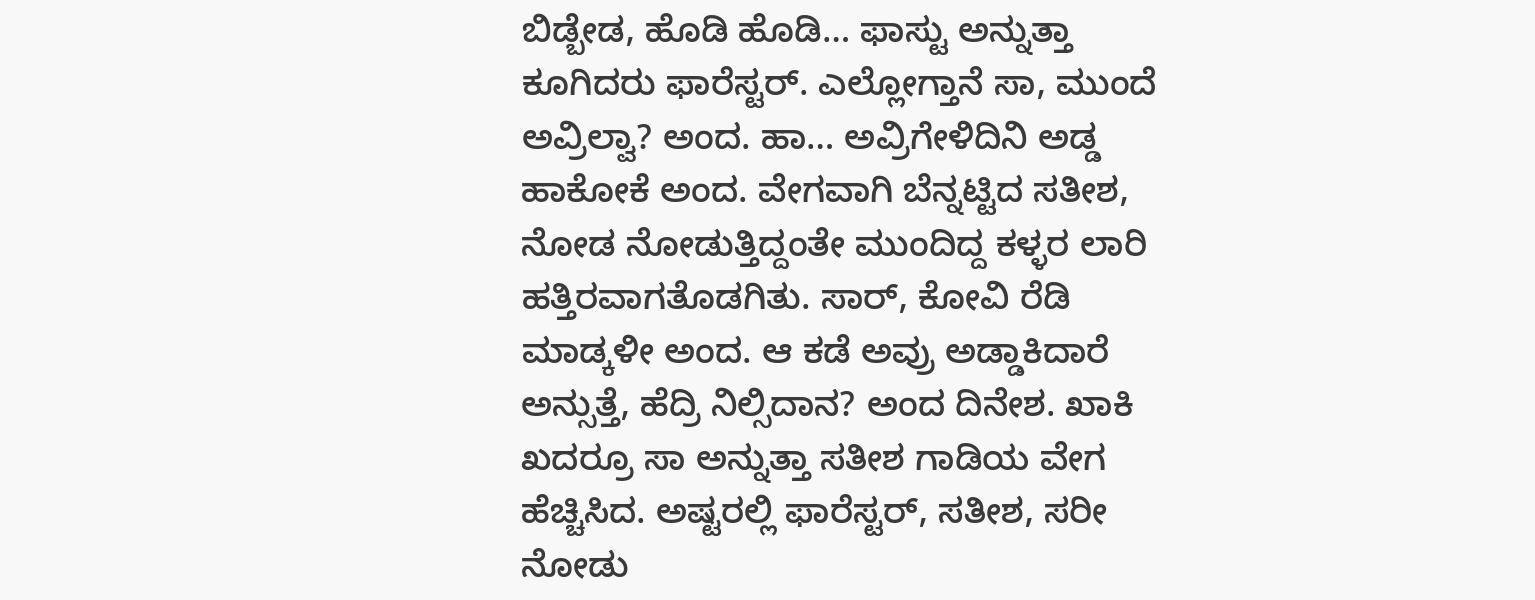ಬಿಡ್ಬೇಡ, ಹೊಡಿ ಹೊಡಿ… ಫಾಸ್ಟು ಅನ್ನುತ್ತಾ ಕೂಗಿದರು ಫಾರೆಸ್ಟರ್. ಎಲ್ಲೋಗ್ತಾನೆ ಸಾ, ಮುಂದೆ ಅವ್ರಿಲ್ವಾ? ಅಂದ. ಹಾ… ಅವ್ರಿಗೇಳಿದಿನಿ ಅಡ್ಡ ಹಾಕೋಕೆ ಅಂದ. ವೇಗವಾಗಿ ಬೆನ್ನಟ್ಟಿದ ಸತೀಶ, ನೋಡ ನೋಡುತ್ತಿದ್ದಂತೇ ಮುಂದಿದ್ದ ಕಳ್ಳರ ಲಾರಿ ಹತ್ತಿರವಾಗತೊಡಗಿತು. ಸಾರ್, ಕೋವಿ ರೆಡಿ ಮಾಡ್ಕಳೀ ಅಂದ. ಆ ಕಡೆ ಅವ್ರು ಅಡ್ಡಾಕಿದಾರೆ ಅನ್ಸುತ್ತೆ, ಹೆದ್ರಿ ನಿಲ್ಸಿದಾನ? ಅಂದ ದಿನೇಶ. ಖಾಕಿ ಖದರ್ರೂ ಸಾ ಅನ್ನುತ್ತಾ ಸತೀಶ ಗಾಡಿಯ ವೇಗ ಹೆಚ್ಚಿಸಿದ. ಅಷ್ಟರಲ್ಲಿ ಫಾರೆಸ್ಟರ್, ಸತೀಶ, ಸರೀ ನೋಡು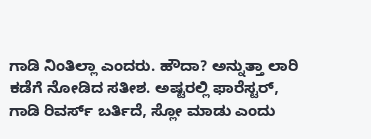ಗಾಡಿ ನಿಂತಿಲ್ಲಾ ಎಂದರು. ಹೌದಾ? ಅನ್ನುತ್ತಾ ಲಾರಿ ಕಡೆಗೆ ನೋಡಿದ ಸತೀಶ. ಅಷ್ಟರಲ್ಲಿ ಫಾರೆಸ್ಟರ್, ಗಾಡಿ ರಿವರ್ಸ್ ಬರ್ತಿದೆ, ಸ್ಲೋ ಮಾಡು ಎಂದು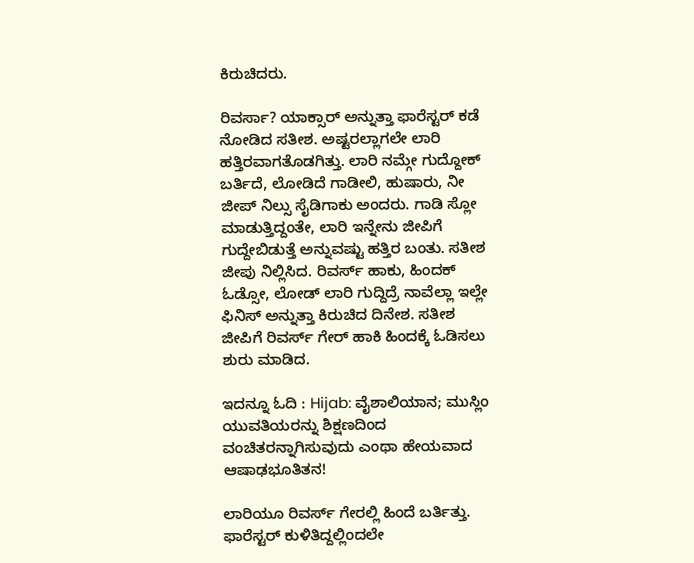ಕಿರುಚಿದರು.

ರಿವರ್ಸಾ? ಯಾಕ್ಸಾರ್ ಅನ್ನುತ್ತಾ ಫಾರೆಸ್ಟರ್ ಕಡೆ ನೋಡಿದ ಸತೀಶ. ಅಷ್ಟರಲ್ಲಾಗಲೇ ಲಾರಿ ಹತ್ತಿರವಾಗತೊಡಗಿತ್ತು. ಲಾರಿ ನಮ್ಗೇ ಗುದ್ದೋಕ್ ಬರ್ತಿದೆ, ಲೋಡಿದೆ ಗಾಡೀಲಿ, ಹುಷಾರು, ನೀ ಜೀಪ್ ನಿಲ್ಸು ಸೈಡಿಗಾಕು ಅಂದರು. ಗಾಡಿ ಸ್ಲೋ ಮಾಡುತ್ತಿದ್ದಂತೇ, ಲಾರಿ ಇನ್ನೇನು ಜೀಪಿಗೆ ಗುದ್ದೇಬಿಡುತ್ತೆ ಅನ್ನುವಷ್ಟು ಹತ್ತಿರ ಬಂತು. ಸತೀಶ ಜೀಪು ನಿಲ್ಲಿಸಿದ. ರಿವರ್ಸ್ ಹಾಕು, ಹಿಂದಕ್ ಓಡ್ಸೋ, ಲೋಡ್ ಲಾರಿ ಗುದ್ದಿದ್ರೆ ನಾವೆಲ್ಲಾ ಇಲ್ಲೇ ಫಿನಿಸ್ ಅನ್ನುತ್ತಾ ಕಿರುಚಿದ ದಿನೇಶ. ಸತೀಶ ಜೀಪಿಗೆ ರಿವರ್ಸ್ ಗೇರ್ ಹಾಕಿ ಹಿಂದಕ್ಕೆ ಓಡಿಸಲು ಶುರು ಮಾಡಿದ.

ಇದನ್ನೂ ಓದಿ : Hijab: ವೈಶಾಲಿಯಾನ; ಮುಸ್ಲಿಂ ಯುವತಿಯರನ್ನು ಶಿಕ್ಷಣದಿಂದ ವಂಚಿತರನ್ನಾಗಿಸುವುದು ಎಂಥಾ ಹೇಯವಾದ ಆಷಾಢಭೂತಿತನ!

ಲಾರಿಯೂ ರಿವರ್ಸ್ ಗೇರಲ್ಲಿ ಹಿಂದೆ ಬರ್ತಿತ್ತು. ಫಾರೆಸ್ಟರ್ ಕುಳಿತಿದ್ದಲ್ಲಿಂದಲೇ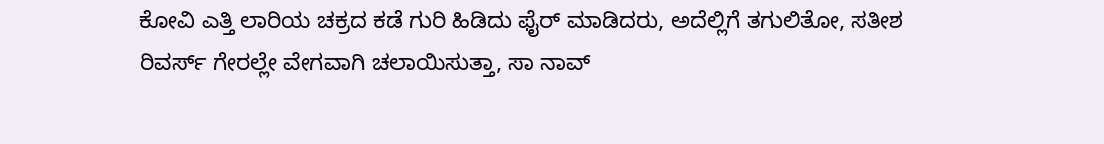ಕೋವಿ ಎತ್ತಿ ಲಾರಿಯ ಚಕ್ರದ ಕಡೆ ಗುರಿ ಹಿಡಿದು ಫೈರ್ ಮಾಡಿದರು, ಅದೆಲ್ಲಿಗೆ ತಗುಲಿತೋ, ಸತೀಶ ರಿವರ್ಸ್ ಗೇರಲ್ಲೇ ವೇಗವಾಗಿ ಚಲಾಯಿಸುತ್ತಾ, ಸಾ ನಾವ್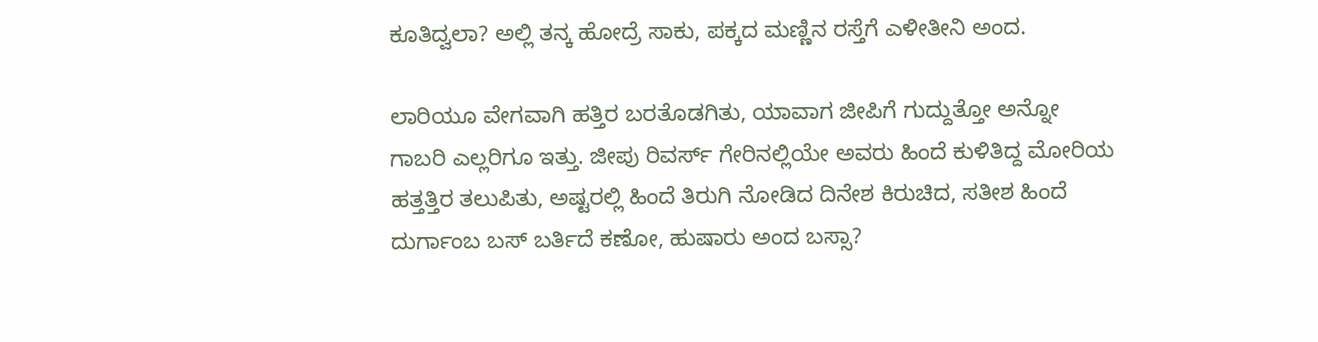ಕೂತಿದ್ವಲಾ? ಅಲ್ಲಿ ತನ್ಕ ಹೋದ್ರೆ ಸಾಕು, ಪಕ್ಕದ ಮಣ್ಣಿನ ರಸ್ತೆಗೆ ಎಳೀತೀನಿ ಅಂದ.

ಲಾರಿಯೂ ವೇಗವಾಗಿ ಹತ್ತಿರ ಬರತೊಡಗಿತು, ಯಾವಾಗ ಜೀಪಿಗೆ ಗುದ್ದುತ್ತೋ ಅನ್ನೋ ಗಾಬರಿ ಎಲ್ಲರಿಗೂ ಇತ್ತು. ಜೀಪು ರಿವರ್ಸ್ ಗೇರಿನಲ್ಲಿಯೇ ಅವರು ಹಿಂದೆ ಕುಳಿತಿದ್ದ ಮೋರಿಯ ಹತ್ತತ್ತಿರ ತಲುಪಿತು, ಅಷ್ಟರಲ್ಲಿ ಹಿಂದೆ ತಿರುಗಿ ನೋಡಿದ ದಿನೇಶ ಕಿರುಚಿದ, ಸತೀಶ ಹಿಂದೆ ದುರ್ಗಾಂಬ ಬಸ್ ಬರ್ತಿದೆ ಕಣೋ, ಹುಷಾರು ಅಂದ ಬಸ್ಸಾ?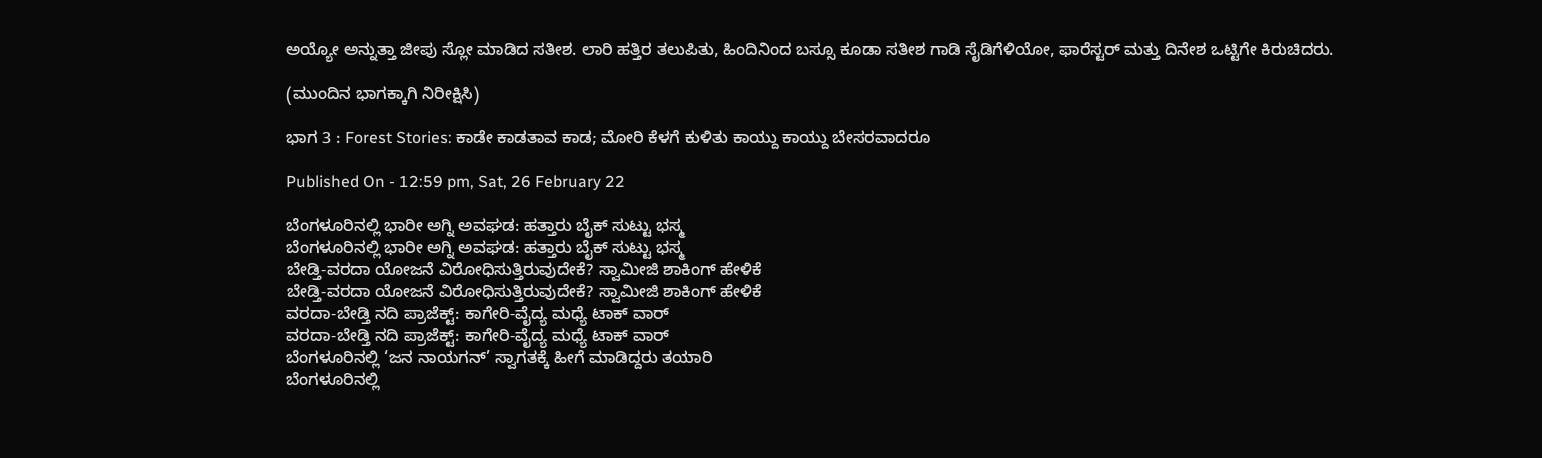ಅಯ್ಯೋ ಅನ್ನುತ್ತಾ ಜೀಪು ಸ್ಲೋ ಮಾಡಿದ ಸತೀಶ. ಲಾರಿ ಹತ್ತಿರ ತಲುಪಿತು, ಹಿಂದಿನಿಂದ ಬಸ್ಸೂ ಕೂಡಾ ಸತೀಶ ಗಾಡಿ ಸೈಡಿಗೆಳಿಯೋ, ಫಾರೆಸ್ಟರ್ ಮತ್ತು ದಿನೇಶ ಒಟ್ಟಿಗೇ ಕಿರುಚಿದರು.

(ಮುಂದಿನ ಭಾಗಕ್ಕಾಗಿ ನಿರೀಕ್ಷಿಸಿ)

ಭಾಗ 3 : Forest Stories: ಕಾಡೇ ಕಾಡತಾವ ಕಾಡ; ಮೋರಿ ಕೆಳಗೆ ಕುಳಿತು ಕಾಯ್ದು ಕಾಯ್ದು ಬೇಸರವಾದರೂ

Published On - 12:59 pm, Sat, 26 February 22

ಬೆಂಗಳೂರಿನಲ್ಲಿ ಭಾರೀ ಅಗ್ನಿ ಅವಘಡ: ಹತ್ತಾರು ಬೈಕ್ ಸುಟ್ಟು ಭಸ್ಮ
ಬೆಂಗಳೂರಿನಲ್ಲಿ ಭಾರೀ ಅಗ್ನಿ ಅವಘಡ: ಹತ್ತಾರು ಬೈಕ್ ಸುಟ್ಟು ಭಸ್ಮ
ಬೇಡ್ತಿ-ವರದಾ ಯೋಜನೆ ವಿರೋಧಿಸುತ್ತಿರುವುದೇಕೆ? ಸ್ವಾಮೀಜಿ ಶಾಕಿಂಗ್ ಹೇಳಿಕೆ
ಬೇಡ್ತಿ-ವರದಾ ಯೋಜನೆ ವಿರೋಧಿಸುತ್ತಿರುವುದೇಕೆ? ಸ್ವಾಮೀಜಿ ಶಾಕಿಂಗ್ ಹೇಳಿಕೆ
ವರದಾ-ಬೇಡ್ತಿ ನದಿ ಪ್ರಾಜೆಕ್ಟ್: ಕಾಗೇರಿ-ವೈದ್ಯ ಮಧ್ಯೆ ಟಾಕ್ ವಾರ್
ವರದಾ-ಬೇಡ್ತಿ ನದಿ ಪ್ರಾಜೆಕ್ಟ್: ಕಾಗೇರಿ-ವೈದ್ಯ ಮಧ್ಯೆ ಟಾಕ್ ವಾರ್
ಬೆಂಗಳೂರಿನಲ್ಲಿ ‘ಜನ ನಾಯಗನ್’ ಸ್ವಾಗತಕ್ಕೆ ಹೀಗೆ ಮಾಡಿದ್ದರು ತಯಾರಿ
ಬೆಂಗಳೂರಿನಲ್ಲಿ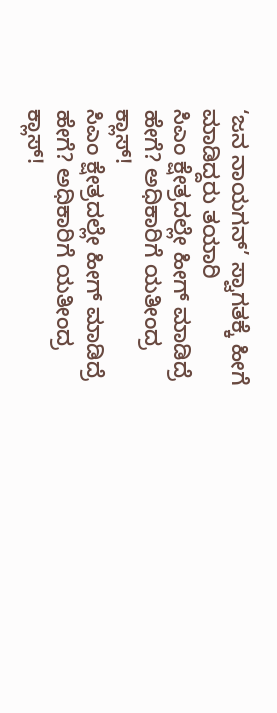‘ಜನ ನಾಯಗನ್’ ಸ್ವಾಗತಕ್ಕೆ ಹೀಗೆ ಮಾಡಿದ್ದರು ತಯಾರಿ
ಸಿಎಂ ಕ್ಷೇತ್ರದಲ್ಲೇ ಹೀಗ್ ಮಾಡಿದ್ರೆ ಹೇಗೆ? ಅಧಿಕಾರಿಗೆ ಯತೀಂದ್ರ ಕ್ಲಾಸ್!
ಸಿಎಂ ಕ್ಷೇತ್ರದಲ್ಲೇ ಹೀಗ್ ಮಾಡಿದ್ರೆ ಹೇಗೆ? ಅಧಿಕಾರಿಗೆ ಯತೀಂದ್ರ ಕ್ಲಾಸ್!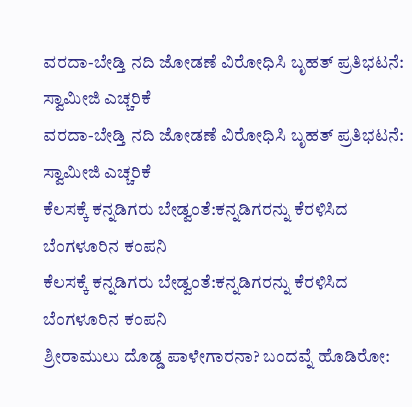ವರದಾ-ಬೇಡ್ತಿ ನದಿ ಜೋಡಣೆ ವಿರೋಧಿಸಿ ಬೃಹತ್ ಪ್ರತಿಭಟನೆ: ಸ್ವಾಮೀಜಿ ಎಚ್ಚರಿಕೆ
ವರದಾ-ಬೇಡ್ತಿ ನದಿ ಜೋಡಣೆ ವಿರೋಧಿಸಿ ಬೃಹತ್ ಪ್ರತಿಭಟನೆ: ಸ್ವಾಮೀಜಿ ಎಚ್ಚರಿಕೆ
ಕೆಲಸಕ್ಕೆ ಕನ್ನಡಿಗರು ಬೇಡ್ವಂತೆ:ಕನ್ನಡಿಗರನ್ನು ಕೆರಳಿಸಿದ ಬೆಂಗಳೂರಿನ ಕಂಪನಿ
ಕೆಲಸಕ್ಕೆ ಕನ್ನಡಿಗರು ಬೇಡ್ವಂತೆ:ಕನ್ನಡಿಗರನ್ನು ಕೆರಳಿಸಿದ ಬೆಂಗಳೂರಿನ ಕಂಪನಿ
ಶ್ರೀರಾಮುಲು ದೊಡ್ಡ ಪಾಳೇಗಾರನಾ? ಬಂದವ್ನೆ ಹೊಡಿರೋ: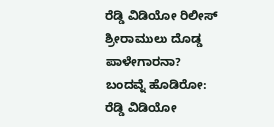ರೆಡ್ಡಿ ವಿಡಿಯೋ ರಿಲೀಸ್‌
ಶ್ರೀರಾಮುಲು ದೊಡ್ಡ ಪಾಳೇಗಾರನಾ? ಬಂದವ್ನೆ ಹೊಡಿರೋ: ರೆಡ್ಡಿ ವಿಡಿಯೋ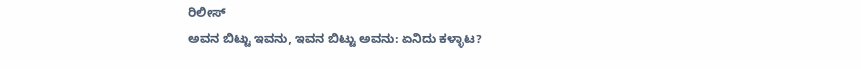ರಿಲೀಸ್‌
ಅವನ ಬಿಟ್ಟು ಇವನು, ಇವನ ಬಿಟ್ಟು ಅವನು: ಏನಿದು ಕಳ್ಳಾಟ?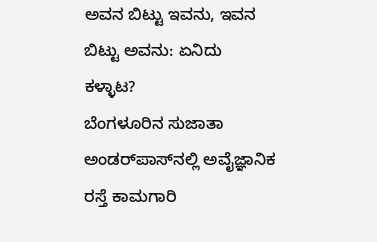ಅವನ ಬಿಟ್ಟು ಇವನು, ಇವನ ಬಿಟ್ಟು ಅವನು: ಏನಿದು ಕಳ್ಳಾಟ?
ಬೆಂಗಳೂರಿನ ಸುಜಾತಾ ಅಂಡರ್‌ಪಾಸ್‌ನಲ್ಲಿ ಅವೈಜ್ಞಾನಿಕ ರಸ್ತೆ ಕಾಮಗಾರಿ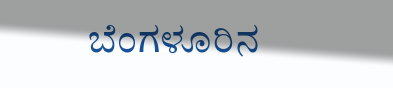ಬೆಂಗಳೂರಿನ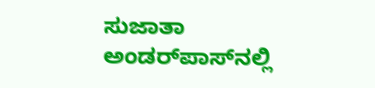ಸುಜಾತಾ ಅಂಡರ್‌ಪಾಸ್‌ನಲ್ಲಿ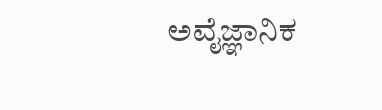ಅವೈಜ್ಞಾನಿಕ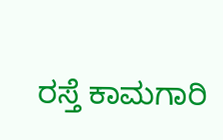ರಸ್ತೆ ಕಾಮಗಾರಿ